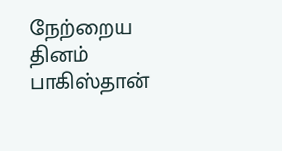நேற்றைய தினம் பாகிஸ்தான்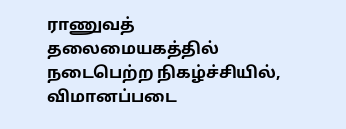ராணுவத் தலைமையகத்தில் நடைபெற்ற நிகழ்ச்சியில், விமானப்படை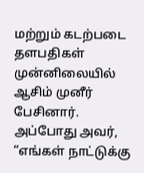மற்றும் கடற்படை தளபதிகள் முன்னிலையில் ஆசிம் முனீர் பேசினார். அப்போது அவர், “எங்கள் நாட்டுக்கு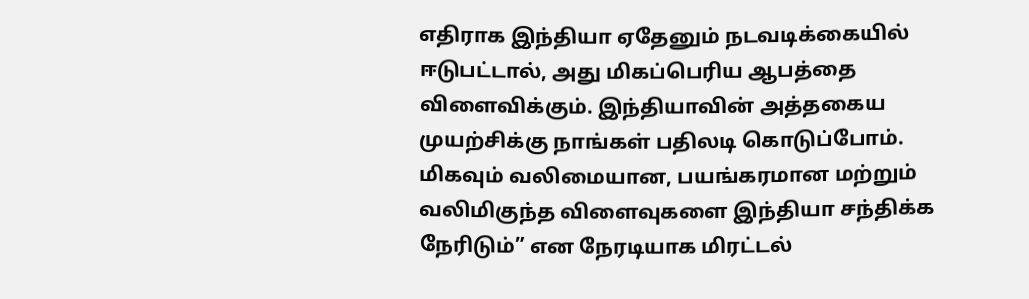எதிராக இந்தியா ஏதேனும் நடவடிக்கையில் ஈடுபட்டால், அது மிகப்பெரிய ஆபத்தை விளைவிக்கும். இந்தியாவின் அத்தகைய முயற்சிக்கு நாங்கள் பதிலடி கொடுப்போம். மிகவும் வலிமையான, பயங்கரமான மற்றும் வலிமிகுந்த விளைவுகளை இந்தியா சந்திக்க நேரிடும்” என நேரடியாக மிரட்டல்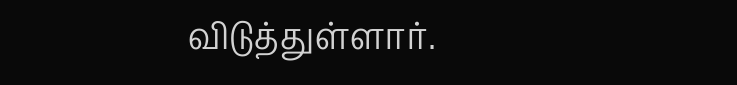விடுத்துள்ளார்.